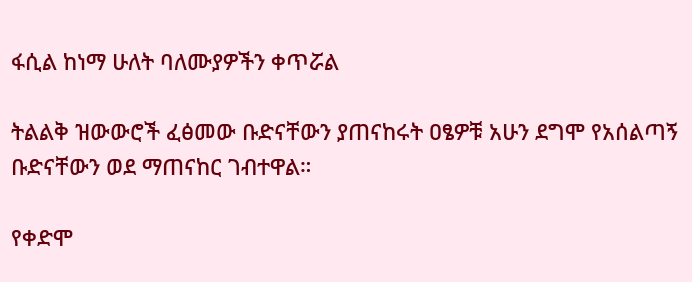ፋሲል ከነማ ሁለት ባለሙያዎችን ቀጥሯል

ትልልቅ ዝውውሮች ፈፅመው ቡድናቸውን ያጠናከሩት ዐፄዎቹ አሁን ደግሞ የአሰልጣኝ ቡድናቸውን ወደ ማጠናከር ገብተዋል።

የቀድሞ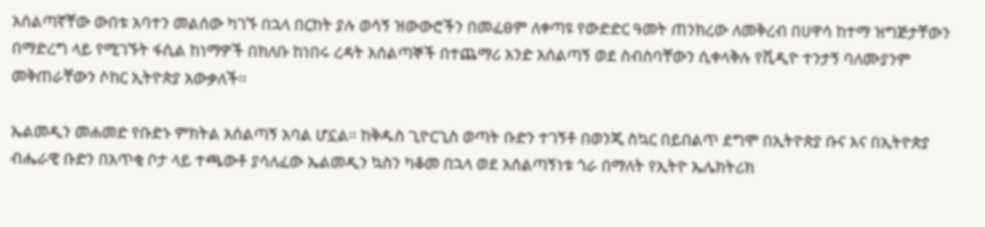አሰልጣኛቸው ውበቱ አባተን መልሰው ካገኙ በኋላ በርከት ያሉ ወሳኝ ዝውውሮችን በመፈፀም ለቀጣዩ የውድድር ዓመት ጠንክረው ለመቅረብ በሀዋሳ ከተማ ዝግጅታቸውን በማድረግ ላይ የሚገኙት ፋሲል ከነማዎች በክለቡ ከነበሩ ረዳት አሰልጣኞች በተጨማሪ አንድ አሰልጣኝ ወደ ስብስባቸውን ሲቀላቅሉ የቪዲዮ ተንታኝ ባለሙያንም መቅጠራቸውን ሶከር ኢትዮጵያ አውቃለች።

ኤልመዲን መሐመድ የቡድኑ ምክትል አሰልጣኝ አባል ሆኗል። ከቅዱስ ጊዮርጊስ ወጣት ቡድን ተገኝቶ በወንጂ ስኳር በይበልጥ ደግሞ በኢትዮጵያ ቡና እና በኢትዮጵያ ብሔራዊ ቡድን በአጥቂ ቦታ ላይ ተጫውቶ ያሳለፈው ኤልመዲን ኳስን ካቆመ በኋላ ወደ አሰልጣኝነቱ ጎራ በማለት የኢትዮ ኤሌክትሪክ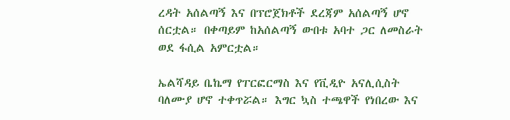ረዳት አሰልጣኝ እና በፕሮጀክቶች ደረጃም አሰልጣኝ ሆኖ ሰርቷል። በቀጣይም ከአሰልጣኝ ውበቱ አባተ ጋር ለመስራት ወደ ፋሲል አምርቷል።

ኤልሻዳይ ቤኬማ የፐርፎርማስ እና የቪዲዮ አናሊሲስት ባለሙያ ሆኖ ተቀጥሯል። እግር ኳስ ተጫዋች የነበረው እና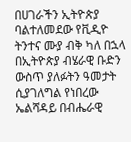በሀገራችን ኢትዮጵያ ባልተለመደው የቪዲዮ ትንተና ሙያ ብቅ ካለ በኋላ በኢትዮጵያ ብሄራዊ ቡድን ውስጥ ያለፉትን ዓመታት ሲያገለግል የነበረው ኤልሻዳይ በብሔራዊ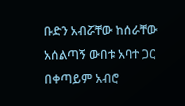ቡድን አብሯቸው ከሰራቸው አሰልጣኝ ውበቱ አባተ ጋር በቀጣይም አብሮ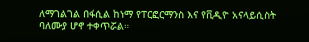ለማገልገል በፋሲል ከነማ የፐርፎርማንስ እና የቪዲዮ አናላይሲስት ባለሙያ ሆኖ ተቀጥሯል።